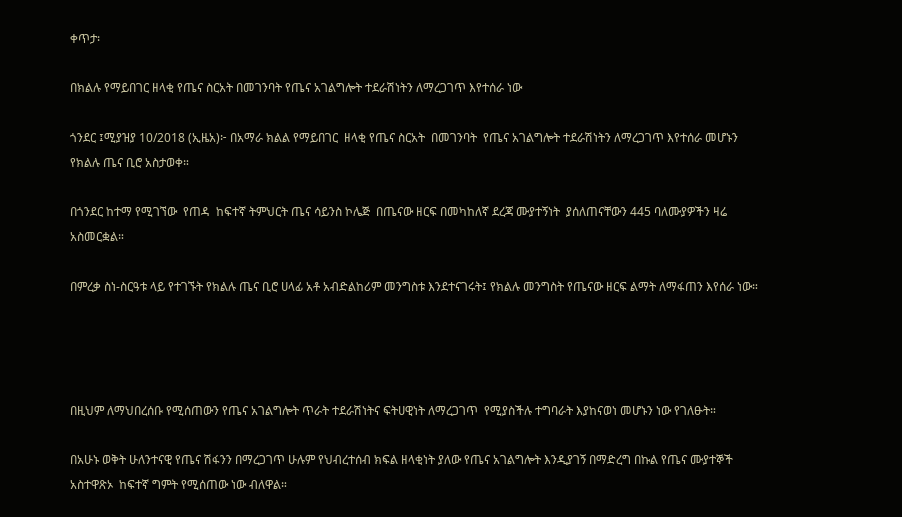ቀጥታ፡

በክልሉ የማይበገር ዘላቂ የጤና ስርአት በመገንባት የጤና አገልግሎት ተደራሽነትን ለማረጋገጥ እየተሰራ ነው

ጎንደር ፤ሚያዝያ 10/2018 (ኢዜአ)፦ በአማራ ክልል የማይበገር  ዘላቂ የጤና ስርአት  በመገንባት  የጤና አገልግሎት ተደራሽነትን ለማረጋገጥ እየተሰራ መሆኑን የክልሉ ጤና ቢሮ አስታወቀ።

በጎንደር ከተማ የሚገኘው  የጠዳ  ከፍተኛ ትምህርት ጤና ሳይንስ ኮሌጅ  በጤናው ዘርፍ በመካከለኛ ደረጃ ሙያተኝነት  ያሰለጠናቸውን 445 ባለሙያዎችን ዛሬ አስመርቋል።

በምረቃ ስነ-ስርዓቱ ላይ የተገኙት የክልሉ ጤና ቢሮ ሀላፊ አቶ አብድልከሪም መንግስቱ እንደተናገሩት፤ የክልሉ መንግስት የጤናው ዘርፍ ልማት ለማፋጠን እየሰራ ነው።




በዚህም ለማህበረሰቡ የሚሰጠውን የጤና አገልግሎት ጥራት ተደራሽነትና ፍትሀዊነት ለማረጋገጥ  የሚያስችሉ ተግባራት እያከናወነ መሆኑን ነው የገለፁት።

በአሁኑ ወቅት ሁለንተናዊ የጤና ሽፋንን በማረጋገጥ ሁሉም የህብረተሰብ ክፍል ዘላቂነት ያለው የጤና አገልግሎት እንዲያገኝ በማድረግ በኩል የጤና ሙያተኞች  አስተዋጽኦ  ከፍተኛ ግምት የሚሰጠው ነው ብለዋል።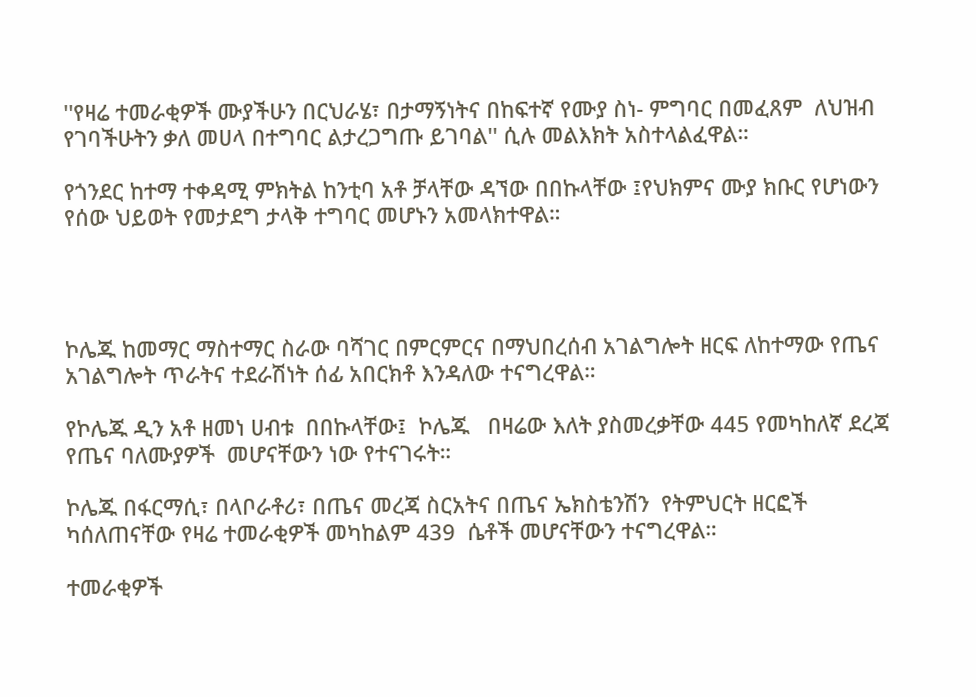''የዛሬ ተመራቂዎች ሙያችሁን በርህራሄ፣ በታማኝነትና በከፍተኛ የሙያ ስነ- ምግባር በመፈጸም  ለህዝብ የገባችሁትን ቃለ መሀላ በተግባር ልታረጋግጡ ይገባል'' ሲሉ መልእክት አስተላልፈዋል።

የጎንደር ከተማ ተቀዳሚ ምክትል ከንቲባ አቶ ቻላቸው ዳኘው በበኩላቸው ፤የህክምና ሙያ ክቡር የሆነውን የሰው ህይወት የመታደግ ታላቅ ተግባር መሆኑን አመላክተዋል።




ኮሌጁ ከመማር ማስተማር ስራው ባሻገር በምርምርና በማህበረሰብ አገልግሎት ዘርፍ ለከተማው የጤና አገልግሎት ጥራትና ተደራሽነት ሰፊ አበርክቶ እንዳለው ተናግረዋል።

የኮሌጁ ዲን አቶ ዘመነ ሀብቱ  በበኩላቸው፤  ኮሌጁ   በዛሬው እለት ያስመረቃቸው 445 የመካከለኛ ደረጃ የጤና ባለሙያዎች  መሆናቸውን ነው የተናገሩት።

ኮሌጁ በፋርማሲ፣ በላቦራቶሪ፣ በጤና መረጃ ስርአትና በጤና ኤክስቴንሽን  የትምህርት ዘርፎች ካሰለጠናቸው የዛሬ ተመራቂዎች መካከልም 439  ሴቶች መሆናቸውን ተናግረዋል።

ተመራቂዎች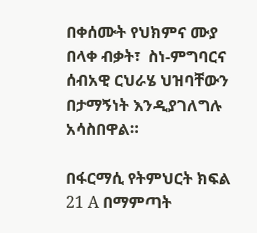በቀሰሙት የህክምና ሙያ በላቀ ብቃት፣  ስነ-ምግባርና ሰብአዊ ርህራሄ ህዝባቸውን በታማኝነት እንዲያገለግሉ አሳስበዋል።

በፋርማሲ የትምህርት ክፍል 21 A በማምጣት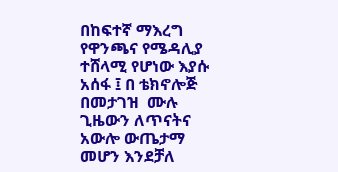በከፍተኛ ማእረግ የዋንጫና የሜዳሊያ ተሸላሚ የሆነው እያሱ አሰፋ ፤ በ ቴክኖሎጅ በመታገዝ  ሙሉ ጊዜውን ለጥናትና  አውሎ ውጤታማ መሆን እንደቻለ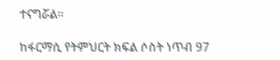ተናግሯል።

ከፋርማሲ የትምህርት ክፍል ሶስት ነጥብ 97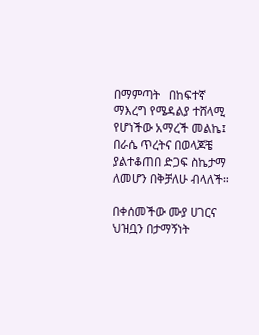በማምጣት   በከፍተኛ ማእረግ የሜዳልያ ተሸላሚ የሆነችው አማረች መልኬ፤  በራሴ ጥረትና በወላጆቼ ያልተቆጠበ ድጋፍ ስኬታማ ለመሆን በቅቻለሁ ብላለች።

በቀሰመችው ሙያ ሀገርና ህዝቧን በታማኝነት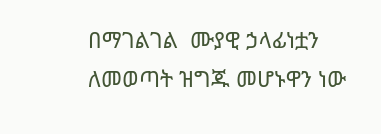በማገልገል  ሙያዊ ኃላፊነቷን ለመወጣት ዝግጁ መሆኑዋን ነው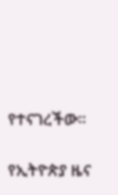የተናገረችው፡፡

የኢትዮጵያ ዜና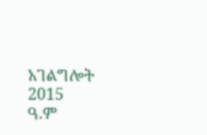አገልግሎት
2015
ዓ.ም